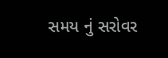સમય નું સરોવર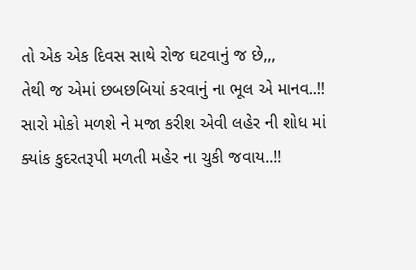તો એક એક દિવસ સાથે રોજ ઘટવાનું જ છે,,,
તેથી જ એમાં છબછબિયાં કરવાનું ના ભૂલ એ માનવ..!!
સારો મોકો મળશે ને મજા કરીશ એવી લહેર ની શોધ માં
ક્યાંક કુદરતરૂપી મળતી મહેર ના ચુકી જવાય..!!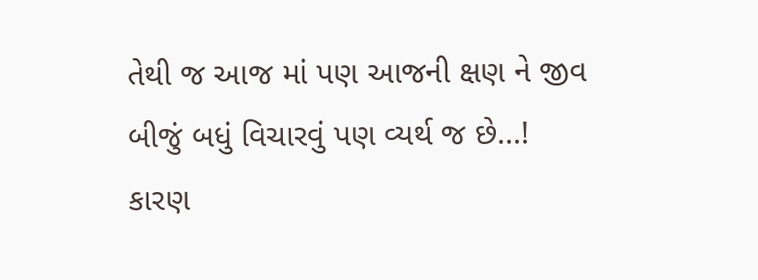તેથી જ આજ માં પણ આજની ક્ષણ ને જીવ
બીજું બધું વિચારવું પણ વ્યર્થ જ છે...!
કારણ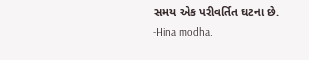સમય એક પરીવર્તિત ઘટના છે.
-Hina modha.